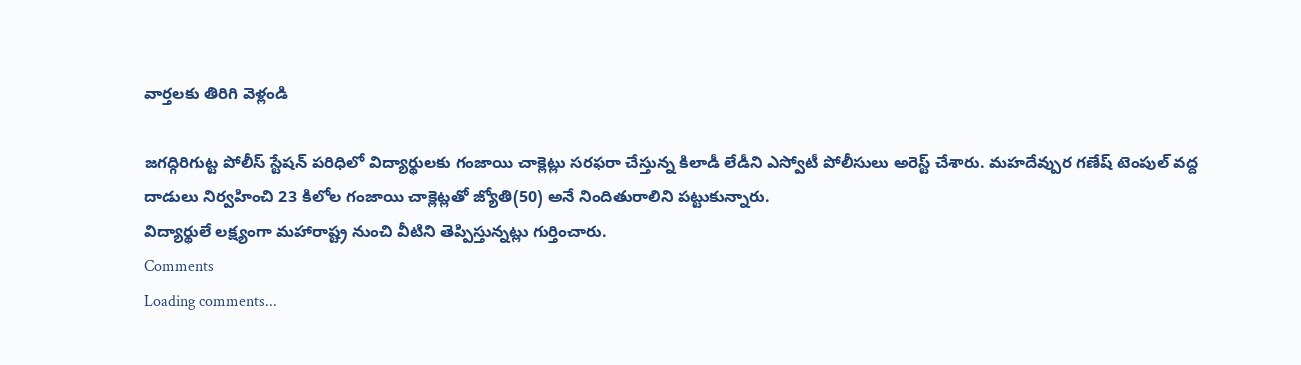వార్తలకు తిరిగి వెళ్లండి

జగద్గిరిగుట్ట పోలీస్ స్టేషన్ పరిధిలో విద్యార్థులకు గంజాయి చాక్లెట్లు సరఫరా చేస్తున్న కిలాడీ లేడీని ఎస్వోటీ పోలీసులు అరెస్ట్ చేశారు. మహదేవ్పుర గణేష్ టెంపుల్ వద్ద దాడులు నిర్వహించి 23 కిలోల గంజాయి చాక్లెట్లతో జ్యోతి(50) అనే నిందితురాలిని పట్టుకున్నారు.
విద్యార్థులే లక్ష్యంగా మహారాష్ట్ర నుంచి వీటిని తెప్పిస్తున్నట్లు గుర్తించారు.
Comments
Loading comments...